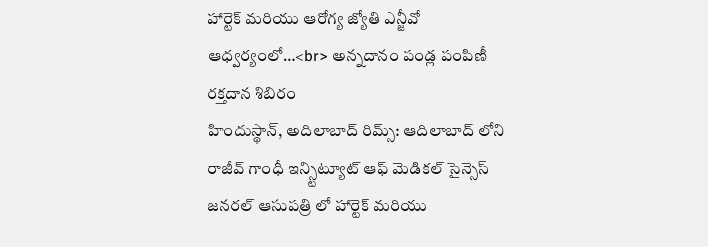హార్టెక్ మరియు ఆరోగ్య జ్యోతి ఎన్జీవో ఆధ్వర్యంలో…<br> అన్నదానం పండ్ల పంపిణీ రక్తదాన శిబిరం
హిందుస్థాన్, అదిలాబాద్ రిమ్స్: ఆదిలాబాద్ లోని రాజీవ్ గాంధీ ఇన్స్టిట్యూట్ ఆఫ్ మెడికల్ సైన్సెస్ జనరల్ ఆసుపత్రి లో హార్టెక్ మరియు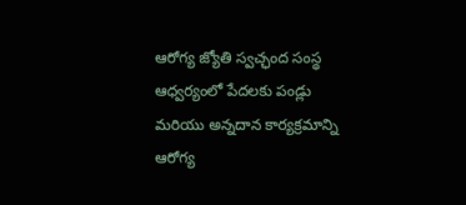ఆరోగ్య జ్యోతి స్వచ్ఛంద సంస్థ ఆధ్వర్యంలో పేదలకు పండ్లు మరియు అన్నదాన కార్యక్రమాన్ని ఆరోగ్య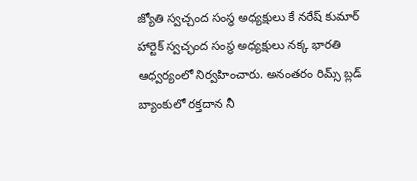జ్యోతి స్వచ్చంద సంస్థ అధ్యక్షులు కే నరేష్ కుమార్ హార్టెక్ స్వచ్ఛంద సంస్థ అధ్యక్షులు నక్క భారతి ఆధ్వర్యంలో నిర్వహించారు. అనంతరం రిమ్స్ బ్లడ్ బ్యాంకులో రక్తదాన నీ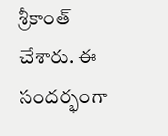శ్రీకాంత్ చేశారు. ఈ సందర్భంగా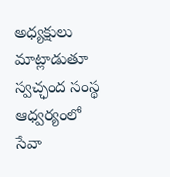అధ్యక్షులు మాట్లాడుతూ స్వచ్ఛంద సంస్థ ఆధ్వర్యంలో సేవా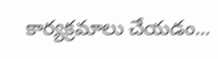కార్యక్రమాలు చేయడం...